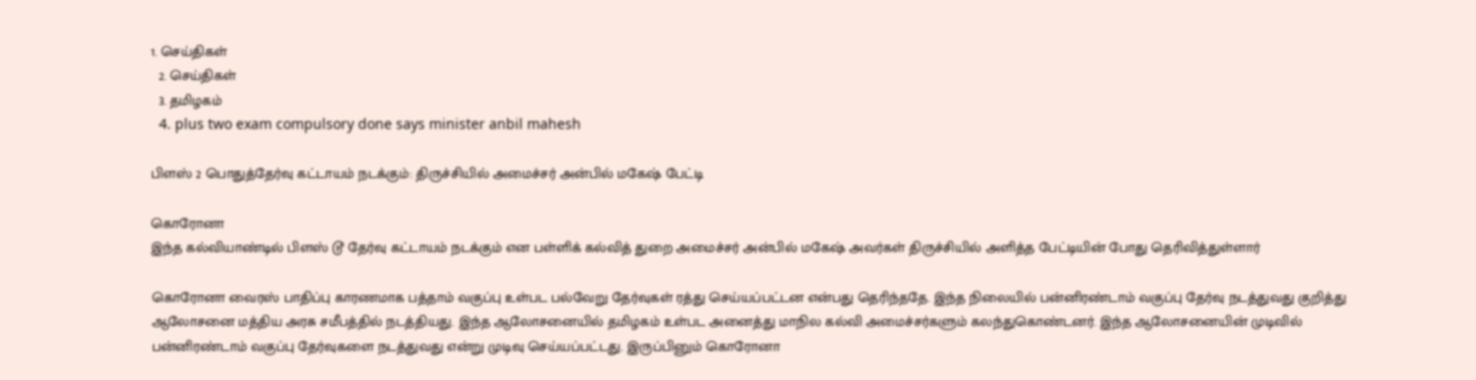1. செய்திகள்
  2. செய்திகள்
  3. த‌மிழக‌ம்
  4. plus two exam compulsory done says minister anbil mahesh

பிளஸ் 2 பொதுத்தேர்வு கட்டாயம் நடக்கும்: திருச்சியில் அமைச்சர் அன்பில் மகேஷ் பேட்டி

கொரோனா
இந்த கல்வியாண்டில் பிளஸ் டூ தேர்வு கட்டாயம் நடக்கும் என பள்ளிக் கல்வித் துறை அமைச்சர் அன்பில் மகேஷ் அவர்கள் திருச்சியில் அளித்த பேட்டியின் போது தெரிவித்துள்ளார்

கொரோனா வைரஸ் பாதிப்பு காரணமாக பத்தாம் வகுப்பு உள்பட பல்வேறு தேர்வுகள் ரத்து செய்யப்பட்டன என்பது தெரிந்ததே. இந்த நிலையில் பன்னிரண்டாம் வகுப்பு தேர்வு நடத்துவது குறித்து ஆலோசனை மத்திய அரசு சமீபத்தில் நடத்தியது. இந்த ஆலோசனையில் தமிழகம் உள்பட அனைத்து மாநில கல்வி அமைச்சர்களும் கலந்துகொண்டனர். இந்த ஆலோசனையின் முடிவில் பன்னிரண்டாம் வகுப்பு தேர்வுகளை நடத்துவது என்று முடிவு செய்யப்பட்டது. இருப்பினும் கொரோனா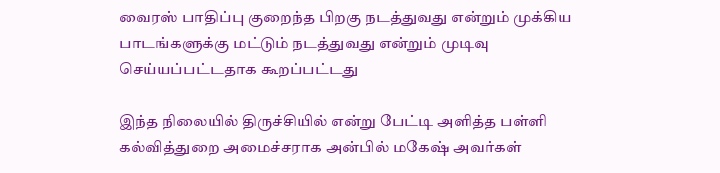வைரஸ் பாதிப்பு குறைந்த பிறகு நடத்துவது என்றும் முக்கிய பாடங்களுக்கு மட்டும் நடத்துவது என்றும் முடிவு செய்யப்பட்டதாக கூறப்பட்டது

இந்த நிலையில் திருச்சியில் என்று பேட்டி அளித்த பள்ளி கல்வித்துறை அமைச்சராக அன்பில் மகேஷ் அவர்கள்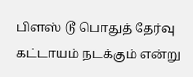பிளஸ் டூ பொதுத் தேர்வு கட்டாயம் நடக்கும் என்று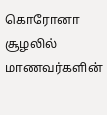கொரோனா சூழலில் மாணவர்களின்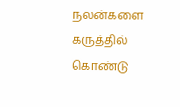நலன்களை கருத்தில் கொண்டு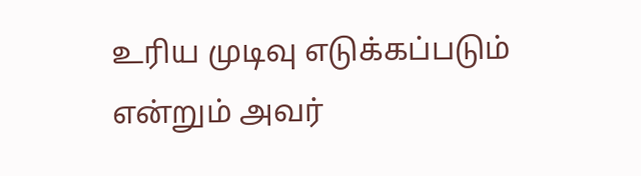உரிய முடிவு எடுக்கப்படும் என்றும் அவர்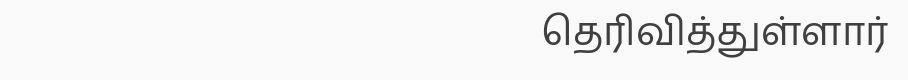தெரிவித்துள்ளார்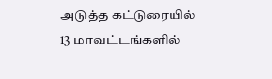அடுத்த கட்டுரையில்
13 மாவட்டங்களில்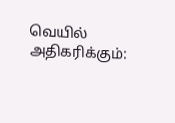வெயில் அதிகரிக்கும்: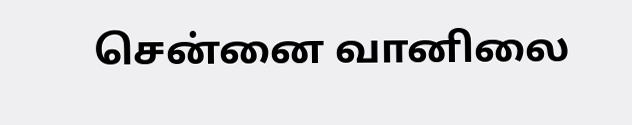சென்னை வானிலை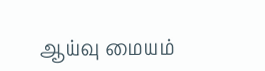ஆய்வு மையம்